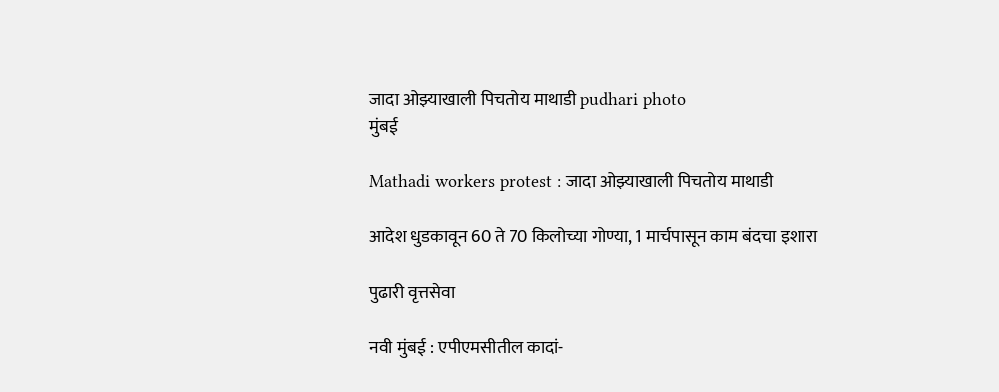जादा ओझ्याखाली पिचतोय माथाडी pudhari photo
मुंबई

Mathadi workers protest : जादा ओझ्याखाली पिचतोय माथाडी

आदेश धुडकावून 60 ते 70 किलोच्या गोण्या, 1 मार्चपासून काम बंदचा इशारा

पुढारी वृत्तसेवा

नवी मुंबई : एपीएमसीतील कादां-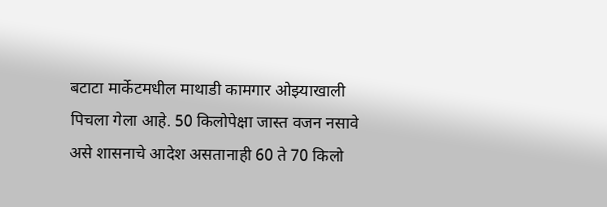बटाटा मार्केटमधील माथाडी कामगार ओझ्याखाली पिचला गेला आहे. 50 किलोपेक्षा जास्त वजन नसावे असे शासनाचे आदेश असतानाही 60 ते 70 किलो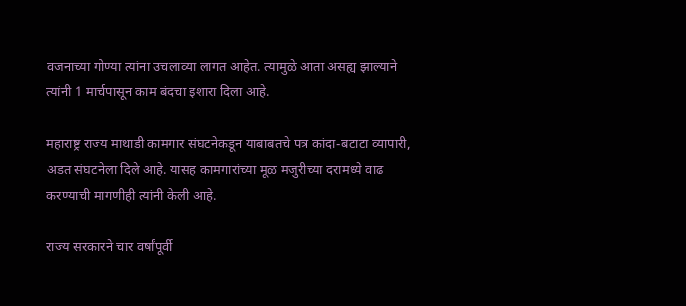वजनाच्या गोण्या त्यांना उचलाव्या लागत आहेत. त्यामुळे आता असह्य झाल्याने त्यांनी 1 मार्चपासून काम बंदचा इशारा दिला आहे.

महाराष्ट्र राज्य माथाडी कामगार संघटनेकडून याबाबतचे पत्र कांदा-बटाटा व्यापारी, अडत संघटनेला दिले आहे. यासह कामगारांच्या मूळ मजुरीच्या दरामध्ये वाढ करण्याची मागणीही त्यांनी केली आहे.

राज्य सरकारने चार वर्षांपूर्वी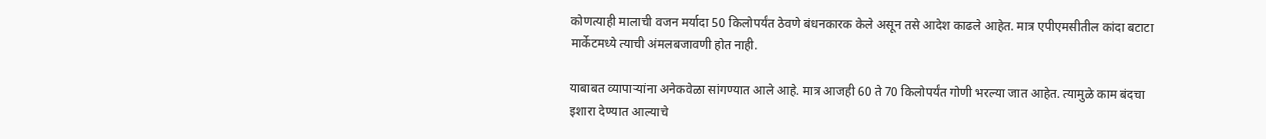कोणत्याही मालाची वजन मर्यादा 50 किलोपर्यंत ठेवणे बंधनकारक केले असून तसे आदेश काढले आहेत. मात्र एपीएमसीतील कांदा बटाटा मार्केटमध्ये त्याची अंमलबजावणी होत नाही.

याबाबत व्यापाऱ्यांना अनेकवेळा सांगण्यात आले आहे. मात्र आजही 60 ते 70 किलोपर्यंत गोणी भरल्या जात आहेत. त्यामुळे काम बंदचा इशारा देण्यात आल्याचे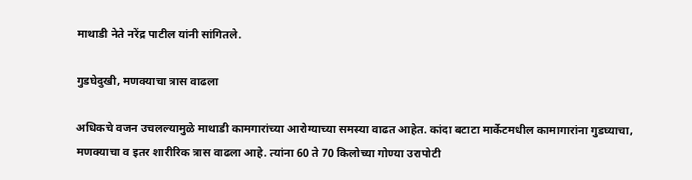माथाडी नेते नरेंद्र पाटील यांनी सांगितले.

गुडघेदुखी, मणक्याचा त्रास वाढला

अधिकचे वजन उचलल्यामुळे माथाडी कामगारांच्या आरोग्याच्या समस्या वाढत आहेत. कांदा बटाटा मार्केटमधील कामागारांना गुडघ्याचा, मणक्याचा व इतर शारीरिक त्रास वाढला आहे. त्यांना 60 ते 70 किलोच्या गोण्या उरापोटी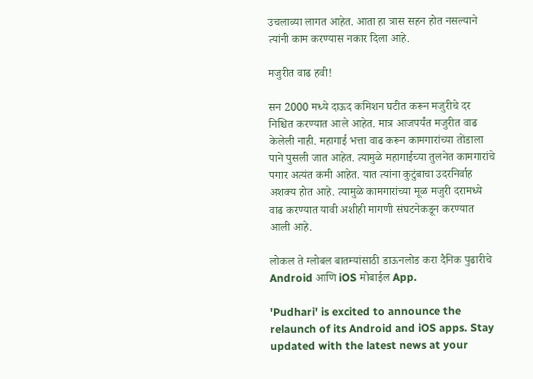उचलाव्या लागत आहेत. आता हा त्रास सहन होत नसल्याने त्यांनी काम करण्यास नकार दिला आहे.

मजुरीत वाढ हवी!

सन 2000 मध्ये दाऊद कमिशन घटीत करून मजुरीचे दर निश्चित करण्यात आले आहेत. मात्र आजपर्यंत मजुरीत वाढ केलेली नाही. महागाई भत्ता वाढ करून कामगारांच्या तोंडाला पाने पुसली जात आहेत. त्यामुळे महागाईच्या तुलनेत कामगारांचे पगार अत्यंत कमी आहेत. यात त्यांना कुटुंबाचा उदरनिर्वाह अशक्य होत आहे. त्यामुळे कामगारांच्या मूळ मजुरी दरामध्ये वाढ करण्यात यावी अशीही मागणी संघटनेकडून करण्यात आली आहे.

लोकल ते ग्लोबल बातम्यांसाठी डाऊनलोड करा दैनिक पुढारीचे Android आणि iOS मोबाईल App.

'Pudhari' is excited to announce the relaunch of its Android and iOS apps. Stay updated with the latest news at your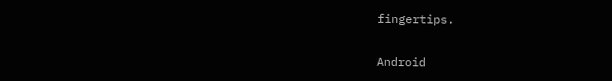fingertips.

Android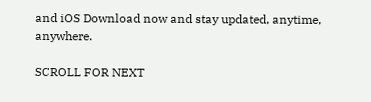and iOS Download now and stay updated, anytime, anywhere.

SCROLL FOR NEXT